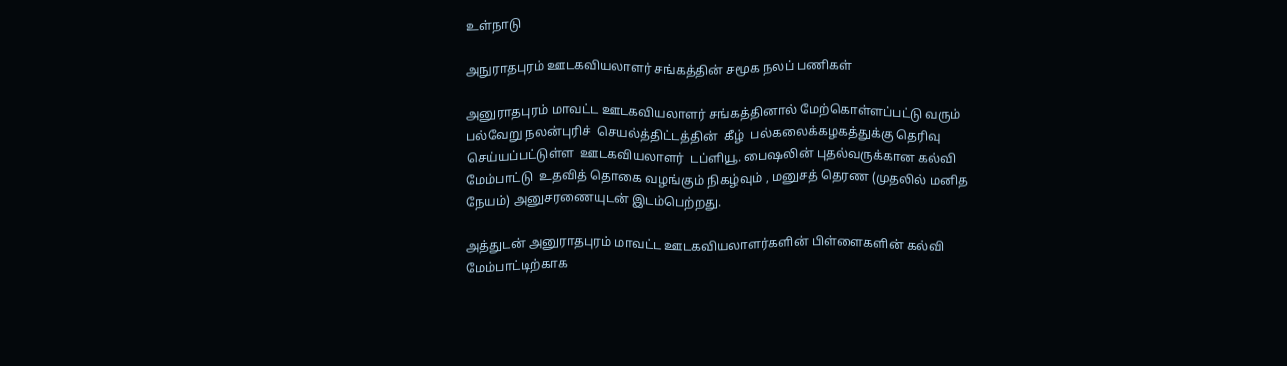உள்நாடு

அநுராதபுரம் ஊடகவியலாளர் சங்கத்தின் சமூக நலப் பணிகள்

அனுராதபுரம் மாவட்ட ஊடகவியலாளர் சங்கத்தினால் மேற்கொள்ளப்பட்டு வரும் பல்வேறு நலன்புரிச்  செயல்த்திட்டத்தின்  கீழ்  பல்கலைக்கழகத்துக்கு தெரிவு செய்யப்பட்டுள்ள  ஊடகவியலாளர்  டப்ளியூ. பைஷலின் புதல்வருக்கான கல்வி மேம்பாட்டு  உதவித் தொகை வழங்கும் நிகழ்வும் , மனுசத் தெரண (முதலில் மனித நேயம்) அனுசரணையுடன் இடம்பெற்றது.

அத்துடன் அனுராதபுரம் மாவட்ட ஊடகவியலாளர்களின் பிள்ளைகளின் கல்வி மேம்பாட்டிற்காக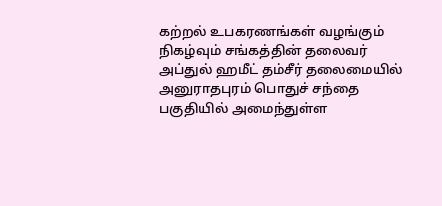கற்றல் உபகரணங்கள் வழங்கும் நிகழ்வும் சங்கத்தின் தலைவர் அப்துல் ஹமீட் தம்சீர் தலைமையில்  அனுராதபுரம் பொதுச் சந்தை பகுதியில் அமைந்துள்ள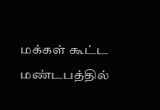மக்கள் கூட்ட மண்டபத்தில்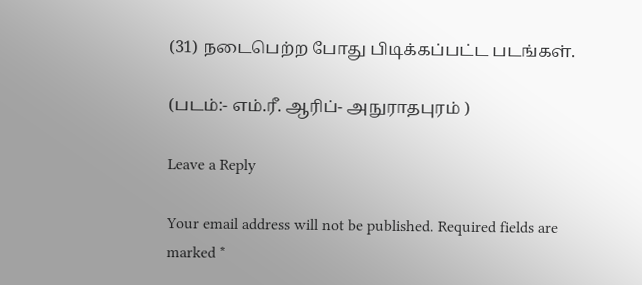(31) நடைபெற்ற போது பிடிக்கப்பட்ட படங்கள்.

(படம்:- எம்.ரீ. ஆரிப்- அநுராதபுரம் )

Leave a Reply

Your email address will not be published. Required fields are marked *